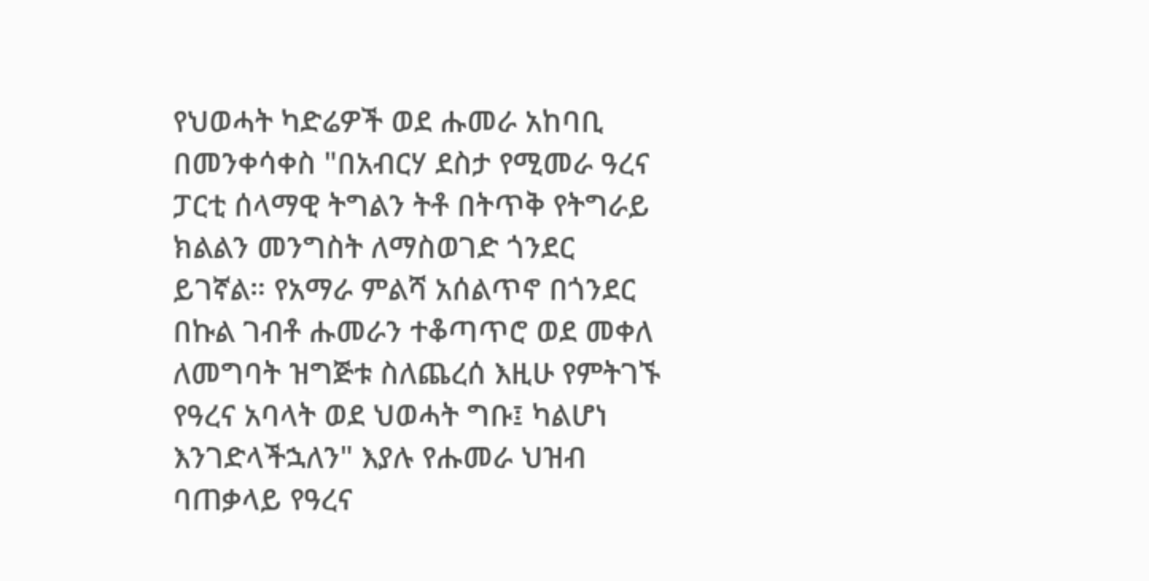የህወሓት ካድሬዎች ወደ ሑመራ አከባቢ በመንቀሳቀስ "በአብርሃ ደስታ የሚመራ ዓረና ፓርቲ ሰላማዊ ትግልን ትቶ በትጥቅ የትግራይ ክልልን መንግስት ለማስወገድ ጎንደር ይገኛል። የአማራ ምልሻ አሰልጥኖ በጎንደር በኩል ገብቶ ሑመራን ተቆጣጥሮ ወደ መቀለ ለመግባት ዝግጅቱ ስለጨረሰ እዚሁ የምትገኙ የዓረና አባላት ወደ ህወሓት ግቡ፤ ካልሆነ እንገድላችኋለን" እያሉ የሑመራ ህዝብ ባጠቃላይ የዓረና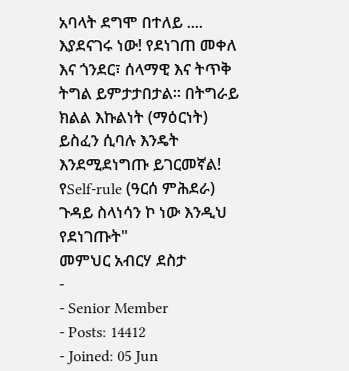አባላት ደግሞ በተለይ .... እያደናገሩ ነው! የደነገጠ መቀለ እና ጎንደር፣ ሰላማዊ እና ትጥቅ ትግል ይምታታበታል። በትግራይ ክልል እኩልነት (ማዕርነት) ይስፈን ሲባሉ እንዴት እንደሚደነግጡ ይገርመኛል! የSelf-rule (ዓርሰ ምሕደራ) ጉዳይ ስላነሳን ኮ ነው እንዲህ የደነገጡት"
መምህር አብርሃ ደስታ
-
- Senior Member
- Posts: 14412
- Joined: 05 Jun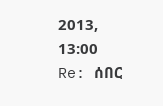2013, 13:00
Re: ሰበር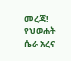መረጃ! የህወሐት ሴራ አረና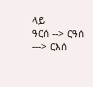ላይ
ዓርሰ --> ርዓሰ ---> ርእሰ